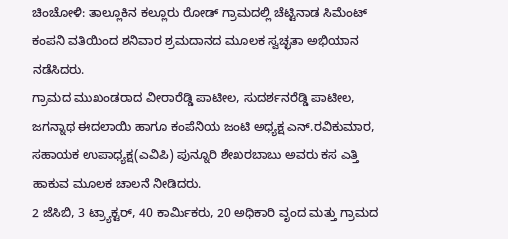ಚಿಂಚೋಳಿ: ತಾಲ್ಲೂಕಿನ ಕಲ್ಲೂರು ರೋಡ್ ಗ್ರಾಮದಲ್ಲಿ ಚೆಟ್ಟಿನಾಡ ಸಿಮೆಂಟ್ ಕಂಪನಿ ವತಿಯಿಂದ ಶನಿವಾರ ಶ್ರಮದಾನದ ಮೂಲಕ ಸ್ವಚ್ಛತಾ ಅಭಿಯಾನ ನಡೆಸಿದರು.
ಗ್ರಾಮದ ಮುಖಂಡರಾದ ವೀರಾರೆಡ್ಡಿ ಪಾಟೀಲ, ಸುದರ್ಶನರೆಡ್ಡಿ ಪಾಟೀಲ, ಜಗನ್ನಾಥ ಈದಲಾಯಿ ಹಾಗೂ ಕಂಪೆನಿಯ ಜಂಟಿ ಅಧ್ಯಕ್ಷ ಎನ್.ರವಿಕುಮಾರ, ಸಹಾಯಕ ಉಪಾಧ್ಯಕ್ಷ(ಎವಿಪಿ) ಪುನ್ನೂರಿ ಶೇಖರಬಾಬು ಅವರು ಕಸ ಎತ್ತಿ ಹಾಕುವ ಮೂಲಕ ಚಾಲನೆ ನೀಡಿದರು.
2 ಜೆಸಿಬಿ, 3 ಟ್ರ್ಯಾಕ್ಟರ್, 40 ಕಾರ್ಮಿಕರು, 20 ಅಧಿಕಾರಿ ವೃಂದ ಮತ್ತು ಗ್ರಾಮದ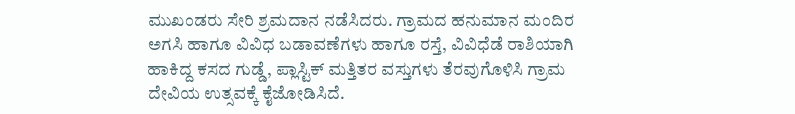ಮುಖಂಡರು ಸೇರಿ ಶ್ರಮದಾನ ನಡೆಸಿದರು. ಗ್ರಾಮದ ಹನುಮಾನ ಮಂದಿರ ಅಗಸಿ ಹಾಗೂ ವಿವಿಧ ಬಡಾವಣೆಗಳು ಹಾಗೂ ರಸ್ತೆ, ವಿವಿಧೆಡೆ ರಾಶಿಯಾಗಿ ಹಾಕಿದ್ದ ಕಸದ ಗುಡ್ಡೆ, ಪ್ಲಾಸ್ಟಿಕ್ ಮತ್ತಿತರ ವಸ್ತುಗಳು ತೆರವುಗೊಳಿಸಿ ಗ್ರಾಮ ದೇವಿಯ ಉತ್ಸವಕ್ಕೆ ಕೈಜೋಡಿಸಿದೆ.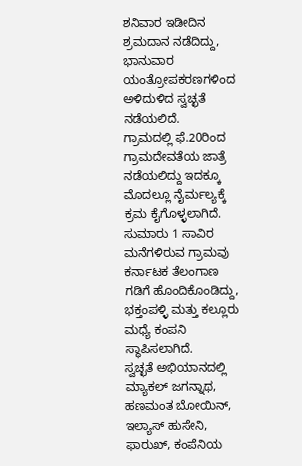ಶನಿವಾರ ಇಡೀದಿನ ಶ್ರಮದಾನ ನಡೆದಿದ್ದು, ಭಾನುವಾರ ಯಂತ್ರೋಪಕರಣಗಳಿಂದ ಅಳಿದುಳಿದ ಸ್ವಚ್ಛತೆ ನಡೆಯಲಿದೆ.
ಗ್ರಾಮದಲ್ಲಿ ಫೆ.20ರಿಂದ ಗ್ರಾಮದೇವತೆಯ ಜಾತ್ರೆ ನಡೆಯಲಿದ್ದು ಇದಕ್ಕೂ ಮೊದಲ್ಲೂ ನೈರ್ಮಲ್ಯಕ್ಕೆ ಕ್ರಮ ಕೈಗೊಳ್ಳಲಾಗಿದೆ.
ಸುಮಾರು 1 ಸಾವಿರ ಮನೆಗಳಿರುವ ಗ್ರಾಮವು ಕರ್ನಾಟಕ ತೆಲಂಗಾಣ ಗಡಿಗೆ ಹೊಂದಿಕೊಂಡಿದ್ದು, ಭಕ್ತಂಪಳ್ಳಿ ಮತ್ತು ಕಲ್ಲೂರು ಮಧ್ಯೆ ಕಂಪನಿ ಸ್ಥಾಪಿಸಲಾಗಿದೆ.
ಸ್ವಚ್ಛತೆ ಅಭಿಯಾನದಲ್ಲಿ ಮ್ಯಾಕಲ್ ಜಗನ್ನಾಥ, ಹಣಮಂತ ಬೋಯಿನ್, ಇಲ್ಯಾಸ್ ಹುಸೇನಿ, ಫಾರುಖ್, ಕಂಪೆನಿಯ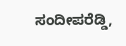ಸಂದೀಪರೆಡ್ಡಿ,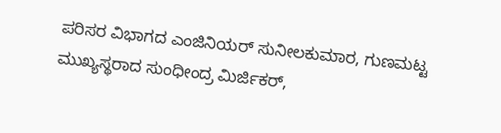ಪರಿಸರ ವಿಭಾಗದ ಎಂಜಿನಿಯರ್ ಸುನೀಲಕುಮಾರ, ಗುಣಮಟ್ಟ ಮುಖ್ಯಸ್ಥರಾದ ಸುಂಧೀಂದ್ರ ಮಿರ್ಜಿಕರ್,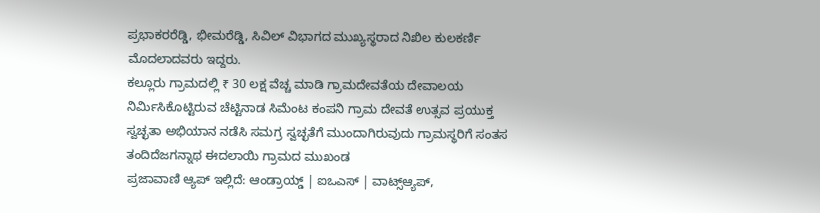ಪ್ರಭಾಕರರೆಡ್ಡಿ, ಭೀಮರೆಡ್ಡಿ, ಸಿವಿಲ್ ವಿಭಾಗದ ಮುಖ್ಯಸ್ಥರಾದ ನಿಖಿಲ ಕುಲಕರ್ಣಿ ಮೊದಲಾದವರು ಇದ್ದರು.
ಕಲ್ಲೂರು ಗ್ರಾಮದಲ್ಲಿ ₹ 30 ಲಕ್ಷ ವೆಚ್ಚ ಮಾಡಿ ಗ್ರಾಮದೇವತೆಯ ದೇವಾಲಯ ನಿರ್ಮಿಸಿಕೊಟ್ಟಿರುವ ಚೆಟ್ಟಿನಾಡ ಸಿಮೆಂಟ ಕಂಪನಿ ಗ್ರಾಮ ದೇವತೆ ಉತ್ಸವ ಪ್ರಯುಕ್ತ ಸ್ವಚ್ಛತಾ ಅಭಿಯಾನ ನಡೆಸಿ ಸಮಗ್ರ ಸ್ವಚ್ಛತೆಗೆ ಮುಂದಾಗಿರುವುದು ಗ್ರಾಮಸ್ಥರಿಗೆ ಸಂತಸ ತಂದಿದೆಜಗನ್ನಾಥ ಈದಲಾಯಿ ಗ್ರಾಮದ ಮುಖಂಡ
ಪ್ರಜಾವಾಣಿ ಆ್ಯಪ್ ಇಲ್ಲಿದೆ: ಆಂಡ್ರಾಯ್ಡ್ | ಐಒಎಸ್ | ವಾಟ್ಸ್ಆ್ಯಪ್,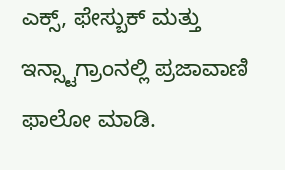ಎಕ್ಸ್, ಫೇಸ್ಬುಕ್ ಮತ್ತು ಇನ್ಸ್ಟಾಗ್ರಾಂನಲ್ಲಿ ಪ್ರಜಾವಾಣಿ ಫಾಲೋ ಮಾಡಿ.